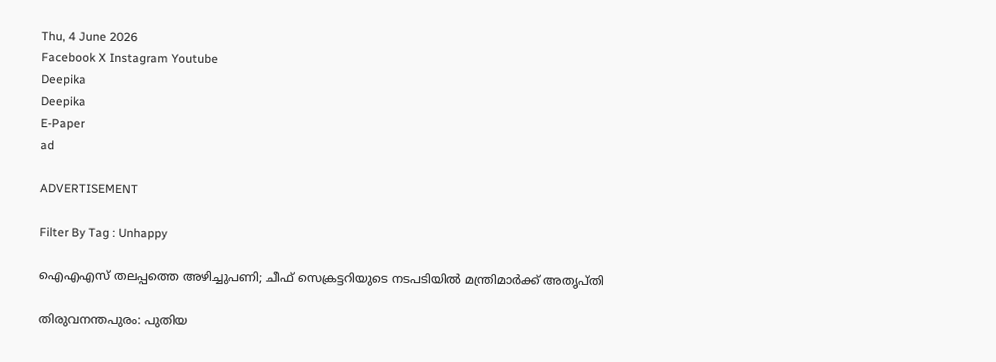Thu, 4 June 2026
Facebook X Instagram Youtube
Deepika
Deepika
E-Paper
ad

ADVERTISEMENT

Filter By Tag : Unhappy

ഐഎഎസ് തലപ്പത്തെ അഴിച്ചുപണി; ചീഫ് സെക്രട്ടറിയുടെ നടപടിയിൽ മന്ത്രിമാർക്ക് അതൃപ്തി

തിരുവനന്തപുരം: പുതിയ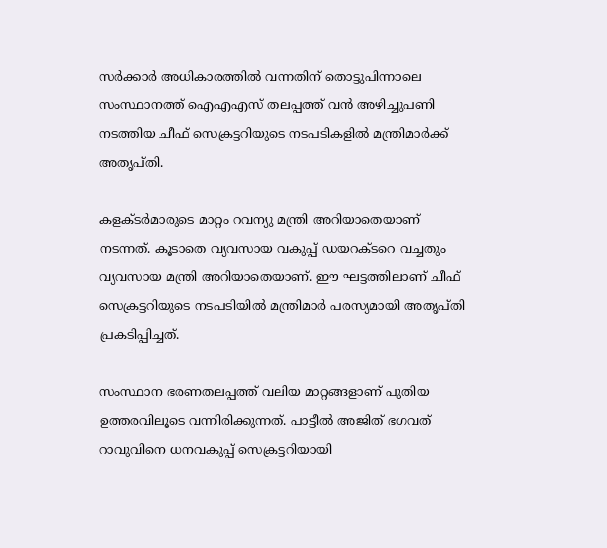സർക്കാർ അധികാരത്തിൽ വന്നതിന് തൊട്ടുപിന്നാലെ സംസ്ഥാനത്ത് ഐഎഎസ് തലപ്പത്ത് വൻ അഴിച്ചുപണി നടത്തിയ ചീഫ് സെക്രട്ടറിയുടെ നടപടികളിൽ മന്ത്രിമാർക്ക് അതൃപ്തി.

കളക്ടർമാരുടെ മാറ്റം റവന്യു മന്ത്രി അറിയാതെയാണ് നടന്നത്. കൂടാതെ വ്യവസായ വകുപ്പ് ഡയറക്ടറെ വച്ചതും വ്യവസായ മന്ത്രി അറിയാതെയാണ്. ഈ ഘട്ടത്തിലാണ് ചീഫ് സെക്രട്ടറിയുടെ നടപടിയിൽ മന്ത്രിമാർ പരസ്യമായി അതൃപ്തി പ്രകടിപ്പിച്ചത്.

സംസ്ഥാന ഭരണതലപ്പത്ത് വലിയ മാറ്റങ്ങളാണ് പുതിയ ഉത്തരവിലൂടെ വന്നിരിക്കുന്നത്. പാട്ടീൽ അജിത് ഭഗവത് റാവുവിനെ ധനവകുപ്പ് സെക്രട്ടറിയായി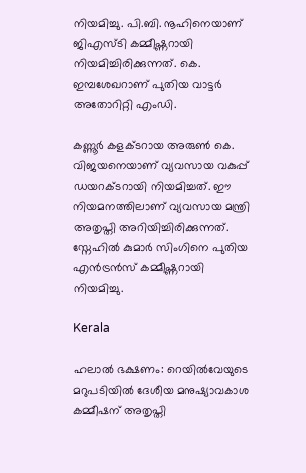നിയമിച്ചു. പി.ബി. നൂഹിനെയാണ് ജിഎസ്ടി കമ്മീഷ്ണറായി നിയമിച്ചിരിക്കുന്നത്. കെ. ഇമ്പശേഖറാണ് പുതിയ വാട്ടർ അതോറിറ്റി എംഡി.

കണ്ണൂർ കളക്ടറായ അരുൺ കെ. വിജയനെയാണ് വ്യവസായ വകുപ്പ് ഡയറക്ടറായി നിയമിച്ചത്. ഈ നിയമനത്തിലാണ് വ്യവസായ മന്ത്രി അതൃപ്തി അറിയിച്ചിരിക്കുന്നത്. സ്നേഹിൽ കുമാർ സിംഗിനെ പുതിയ എൻട്രൻസ് കമ്മീഷ്ണറായി നിയമിച്ചു.

Kerala

ഹലാൽ ഭക്ഷണം: റെയിൽവേയുടെ മറുപടിയിൽ ദേശീയ മനുഷ്യാവകാശ കമ്മീഷന് അതൃപ്തി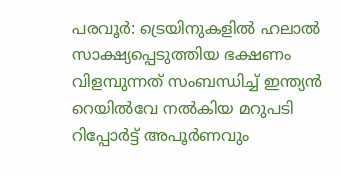പരവൂർ: ട്രെയിനുകളിൽ ഹലാൽ സാക്ഷ്യപ്പെടുത്തിയ ഭക്ഷണം വിളമ്പുന്നത് സംബന്ധിച്ച് ഇന്ത്യൻ റെയിൽവേ നൽകിയ മറുപടി റിപ്പോർട്ട് അപൂർണവും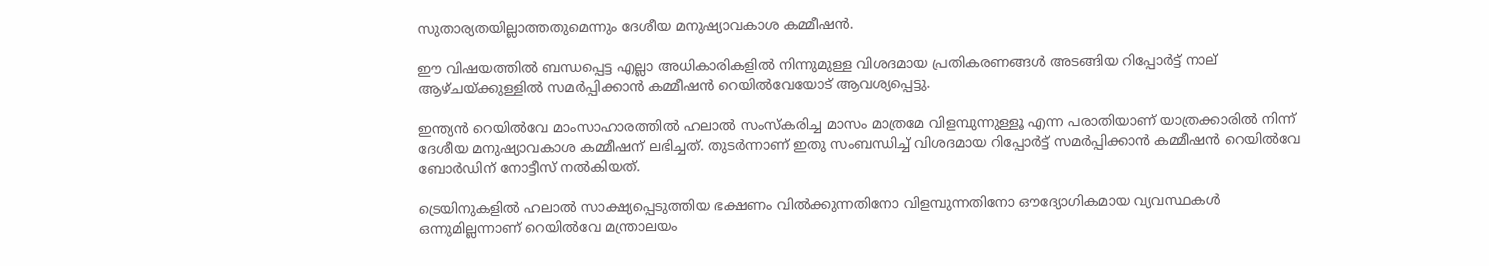സുതാര്യതയില്ലാത്തതുമെന്നും ദേശീയ മനുഷ്യാവകാശ കമ്മീഷൻ.

ഈ വിഷയത്തിൽ ബന്ധപ്പെട്ട എല്ലാ അധികാരികളിൽ നിന്നുമുള്ള വിശദമായ പ്രതികരണങ്ങൾ അടങ്ങിയ റിപ്പോർട്ട് നാല് ആഴ്ചയ്ക്കുള്ളിൽ സമർപ്പിക്കാൻ കമ്മീഷൻ റെയിൽവേയോട് ആവശ്യപ്പെട്ടു.

ഇന്ത്യൻ റെയിൽവേ മാംസാഹാരത്തിൽ ഹലാൽ സംസ്കരിച്ച മാസം മാത്രമേ വിളമ്പുന്നുള്ളൂ എന്ന പരാതിയാണ് യാത്രക്കാരിൽ നിന്ന് ദേശീയ മനുഷ്യാവകാശ കമ്മീഷന് ലഭിച്ചത്. തുടർന്നാണ് ഇതു സംബന്ധിച്ച് വിശദമായ റിപ്പോർട്ട് സമർപ്പിക്കാൻ കമ്മീഷൻ റെയിൽവേ ബോർഡിന് നോട്ടീസ് നൽകിയത്.

ട്രെയിനുകളിൽ ഹലാൽ സാക്ഷ്യപ്പെടുത്തിയ ഭക്ഷണം വിൽക്കുന്നതിനോ വിളമ്പുന്നതിനോ ഔദ്യോഗികമായ വ്യവസ്ഥകൾ ഒന്നുമില്ലന്നാണ് റെയിൽവേ മന്ത്രാലയം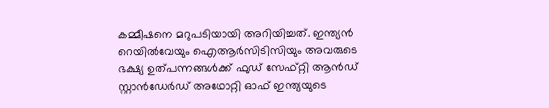കമ്മീഷനെ മറുപടിയായി അറിയിച്ചത്. ഇന്ത്യൻ റെയിൽവേയും ഐആർസിടിസിയും അവരുടെ ഭക്ഷ്യ ഉത്പന്നങ്ങൾക്ക് ഫുഡ് സേഫ്റ്റി ആൻഡ് സ്റ്റാൻഡേർഡ് അഥോറ്റി ഓഫ് ഇന്ത്യയുടെ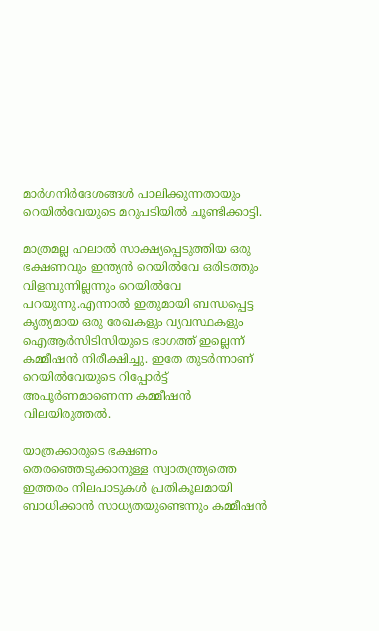മാർഗനിർദേശങ്ങൾ പാലിക്കുന്നതായും റെയിൽവേയുടെ മറുപടിയിൽ ചൂണ്ടിക്കാട്ടി.

മാത്രമല്ല ഹലാൽ സാക്ഷ്യപ്പെടുത്തിയ ഒരു ഭക്ഷണവും ഇന്ത്യൻ റെയിൽവേ ഒരിടത്തും വിളമ്പുന്നില്ലന്നും റെയിൽവേ പറയുന്നു.എന്നാൽ ഇതുമായി ബന്ധപ്പെട്ട കൃത്യമായ ഒരു രേഖകളും വ്യവസ്ഥകളും ഐആർസിടിസിയുടെ ഭാഗത്ത് ഇല്ലെന്ന് കമ്മീഷൻ നിരീക്ഷിച്ചു. ഇതേ തുടർന്നാണ് റെയിൽവേയുടെ റിപ്പോർട്ട് അപൂർണമാണെന്ന കമ്മീഷൻ വിലയിരുത്തൽ.

യാത്രക്കാരുടെ ഭക്ഷണം തെരഞ്ഞെടുക്കാനുള്ള സ്വാതന്ത്ര്യത്തെ ഇത്തരം നിലപാടുകൾ പ്രതികൂലമായി ബാധിക്കാൻ സാധ്യതയുണ്ടെന്നും കമ്മീഷൻ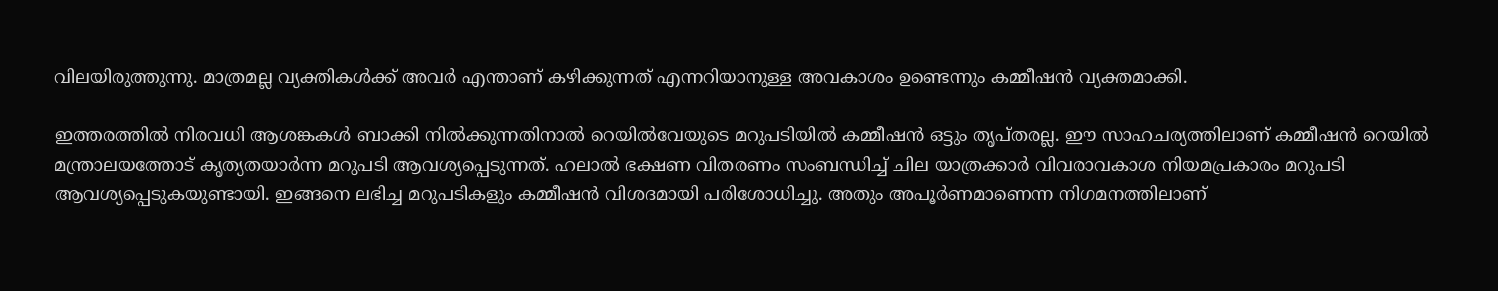വിലയിരുത്തുന്നു. മാത്രമല്ല വ്യക്തികൾക്ക് അവർ എന്താണ് കഴിക്കുന്നത് എന്നറിയാനുള്ള അവകാശം ഉണ്ടെന്നും കമ്മീഷൻ വ്യക്തമാക്കി.

ഇത്തരത്തിൽ നിരവധി ആശങ്കകൾ ബാക്കി നിൽക്കുന്നതിനാൽ റെയിൽവേയുടെ മറുപടിയിൽ കമ്മീഷൻ ഒട്ടും തൃപ്തരല്ല. ഈ സാഹചര്യത്തിലാണ് കമ്മീഷൻ റെയിൽ മന്ത്രാലയത്തോട് കൃത്യതയാർന്ന മറുപടി ആവശ്യപ്പെടുന്നത്. ഹലാൽ ഭക്ഷണ വിതരണം സംബന്ധിച്ച് ചില യാത്രക്കാർ വിവരാവകാശ നിയമപ്രകാരം മറുപടി ആവശ്യപ്പെടുകയുണ്ടായി. ഇങ്ങനെ ലഭിച്ച മറുപടികളും കമ്മീഷൻ വിശദമായി പരിശോധിച്ചു. അതും അപൂർണമാണെന്ന നിഗമനത്തിലാണ്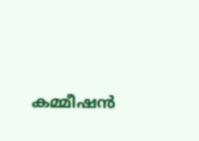കമ്മീഷൻ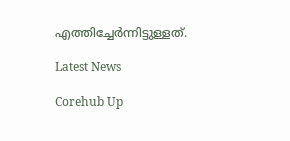എത്തിച്ചേർന്നിട്ടുള്ളത്.

Latest News

Corehub Up